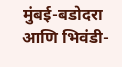मुंबई-बडोदरा आणि भिवंडी-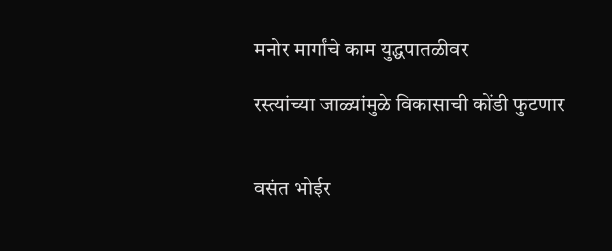मनोर मार्गांचे काम युद्धपातळीवर

रस्त्यांच्या जाळ्यांमुळे विकासाची कोंडी फुटणार


वसंत भोईर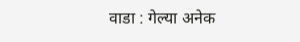वाडा : गेल्या अनेक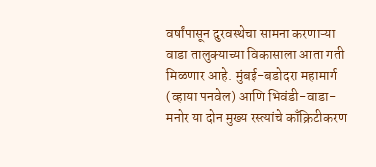वर्षांपासून दुरवस्थेचा सामना करणाऱ्या वाडा तालुक्याच्या विकासाला आता गती मिळणार आहे. मुंबई-बडोदरा महामार्ग (व्हाया पनवेल) आणि भिवंडी-वाडा-मनोर या दोन मुख्य रस्त्यांचे काँक्रिटीकरण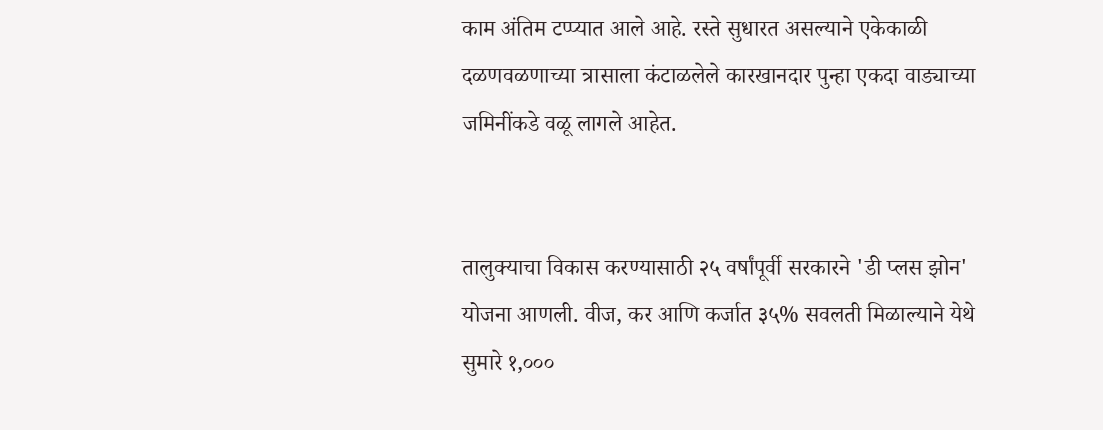काम अंतिम टप्प्यात आले आहे. रस्ते सुधारत असल्याने एकेकाळी दळणवळणाच्या त्रासाला कंटाळलेले कारखानदार पुन्हा एकदा वाड्याच्या जमिनींकडे वळू लागले आहेत.


तालुक्याचा विकास करण्यासाठी २५ वर्षांपूर्वी सरकारने 'डी प्लस झोन' योजना आणली. वीज, कर आणि कर्जात ३५% सवलती मिळाल्याने येथे सुमारे १,०००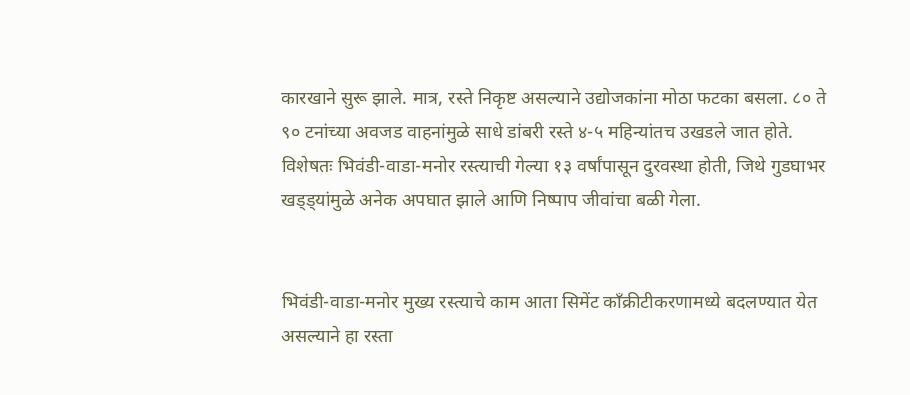कारखाने सुरू झाले. मात्र, रस्ते निकृष्ट असल्याने उद्योजकांना मोठा फटका बसला. ८० ते ९० टनांच्या अवजड वाहनांमुळे साधे डांबरी रस्ते ४-५ महिन्यांतच उखडले जात होते. विशेषतः भिवंडी-वाडा-मनोर रस्त्याची गेल्या १३ वर्षांपासून दुरवस्था होती, जिथे गुडघाभर खड्ड्यांमुळे अनेक अपघात झाले आणि निष्पाप जीवांचा बळी गेला.


भिवंडी-वाडा-मनोर मुख्य रस्त्याचे काम आता सिमेंट काँक्रीटीकरणामध्ये बदलण्यात येत असल्याने हा रस्ता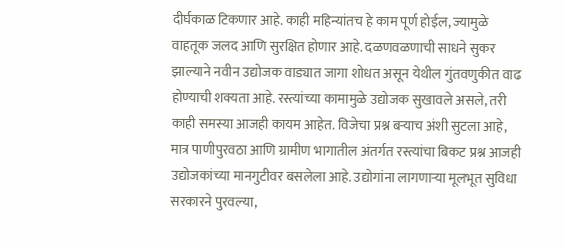दीर्घकाळ टिकणार आहे. काही महिन्यांतच हे काम पूर्ण होईल, ज्यामुळे वाहतूक जलद आणि सुरक्षित होणार आहे. दळणवळणाची साधने सुकर झाल्याने नवीन उद्योजक वाड्यात जागा शोधत असून येथील गुंतवणुकीत वाढ होण्याची शक्यता आहे. रस्त्यांच्या कामामुळे उद्योजक सुखावले असले, तरी काही समस्या आजही कायम आहेत. विजेचा प्रश्न बऱ्याच अंशी सुटला आहे, मात्र पाणीपुरवठा आणि ग्रामीण भागातील अंतर्गत रस्त्यांचा बिकट प्रश्न आजही उद्योजकांच्या मानगुटीवर बसलेला आहे. उद्योगांना लागणाऱ्या मूलभूत सुविधा सरकारने पुरवल्या,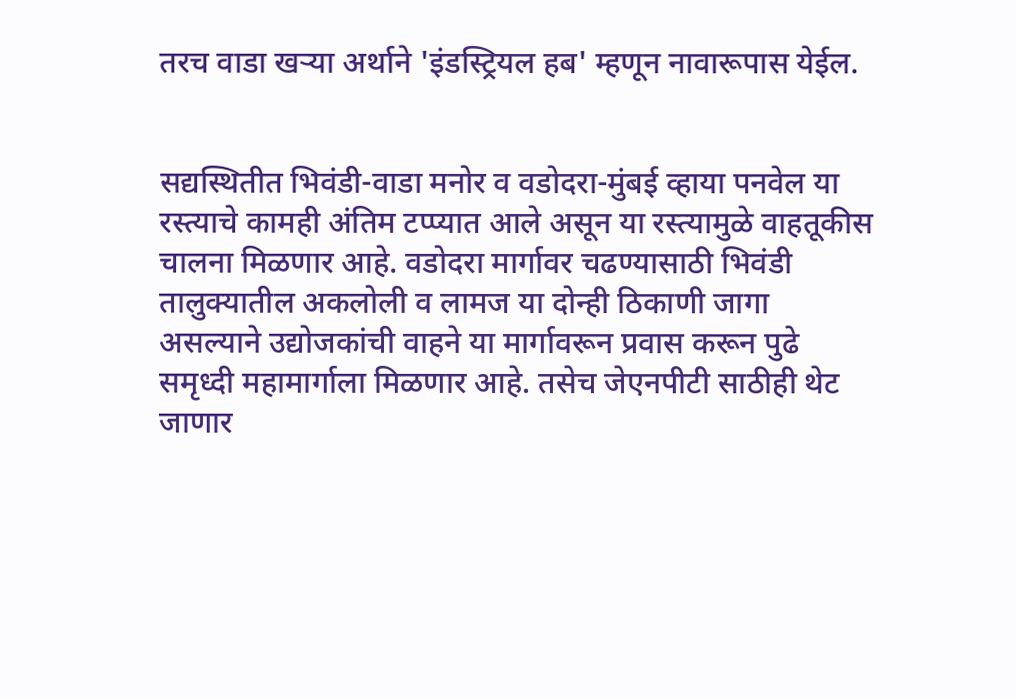तरच वाडा खऱ्या अर्थाने 'इंडस्ट्रियल हब' म्हणून नावारूपास येईल.


सद्यस्थितीत भिवंडी-वाडा मनोर व वडोदरा-मुंबई व्हाया पनवेल या रस्त्याचे कामही अंतिम टप्प्यात आले असून या रस्त्यामुळे वाहतूकीस चालना मिळणार आहे. वडोदरा मार्गावर चढण्यासाठी भिवंडी तालुक्यातील अकलोली व लामज या दोन्ही ठिकाणी जागा असल्याने उद्योजकांची वाहने या मार्गावरून प्रवास करून पुढे समृध्दी महामार्गाला मिळणार आहे. तसेच जेएनपीटी साठीही थेट जाणार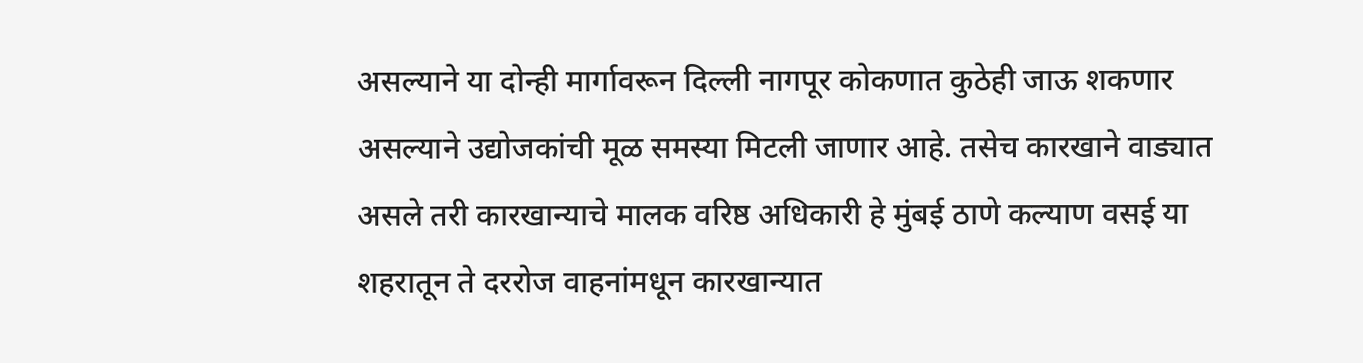असल्याने या दोन्ही मार्गावरून दिल्ली नागपूर कोकणात कुठेही जाऊ शकणार असल्याने उद्योजकांची मूळ समस्या मिटली जाणार आहे. तसेच कारखाने वाड्यात असले तरी कारखान्याचे मालक वरिष्ठ अधिकारी हे मुंबई ठाणे कल्याण वसई या शहरातून ते दररोज वाहनांमधून कारखान्यात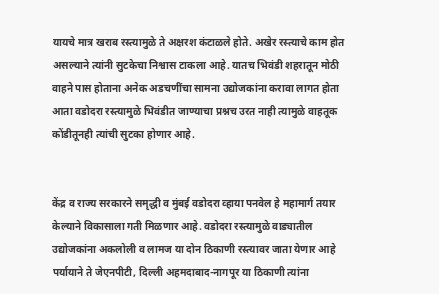यायचे मात्र खराब रस्त्यामुळे ते अक्षरश कंटाळले होते. अखेर रस्त्याचे काम होत असल्याने त्यांनी सुटकेचा निश्वास टाकला आहे. यातच भिवंडी शहरातून मोठी वाहने पास होताना अनेक अडचणींचा सामना उद्योजकांना करावा लागत होता आता वडोदरा रस्त्यामुळे भिवंडीत जाण्याचा प्रश्नच उरत नाही त्यामुळे वाहतूक कोंडीतूनही त्यांची सुटका होणार आहे.


केंद्र व राज्य सरकारने समृद्धी व मुंबई वडोदरा व्हाया पनवेल हे महामार्ग तयार केल्याने विकासाला गती मिळणार आहे. वडोदरा रस्त्यामुळे वाड्यातील उद्योजकांना अकलोली व लामज या दोन ठिकाणी रस्त्यावर जाता येणार आहे पर्यायाने ते जेएनपीटी, दिल्ली अहमदाबाद-नागपूर या ठिकाणी त्यांना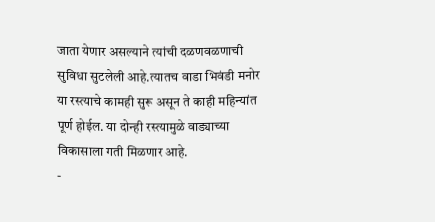जाता येणार असल्याने त्यांची दळणवळणाची सुविधा सुटलेली आहे.त्यातच वाडा भिवंडी मनोर या रस्त्याचे कामही सुरू असून ते काही महिन्यांत पूर्ण होईल. या दोन्ही रस्त्यामुळे वाड्याच्या विकासाला गती मिळणार आहे.
-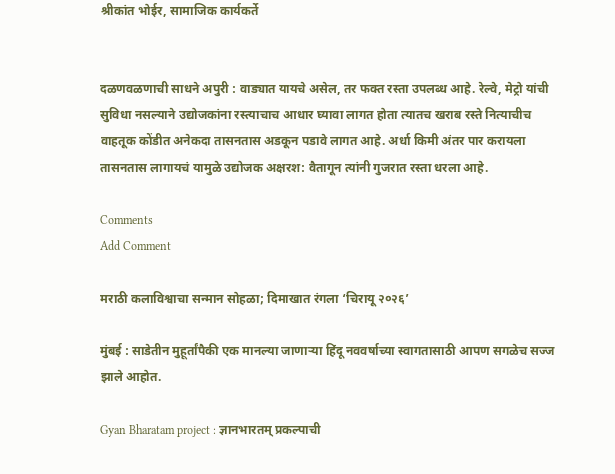श्रीकांत भोईर, सामाजिक कार्यकर्ते


दळणवळणाची साधने अपुरी : वाड्यात यायचे असेल, तर फक्त रस्ता उपलब्ध आहे. रेल्वे, मेट्रो यांची सुविधा नसल्याने उद्योजकांना रस्त्याचाच आधार घ्यावा लागत होता त्यातच खराब रस्ते नित्याचीच वाहतूक कोंडीत अनेकदा तासनतास अडकून पडावे लागत आहे. अर्धा किमी अंतर पार करायला तासनतास लागायचं यामुळे उद्योजक अक्षरश: वैतागून त्यांनी गुजरात रस्ता धरला आहे.

Comments
Add Comment

मराठी कलाविश्वाचा सन्मान सोहळा; दिमाखात रंगला ‘चिरायू २०२६’

मुंबई : साडेतीन मुहूर्तांपैकी एक मानल्या जाणाऱ्या हिंदू नववर्षाच्या स्वागतासाठी आपण सगळेच सज्ज झाले आहोत.

Gyan Bharatam project : ज्ञानभारतम् प्रकल्पाची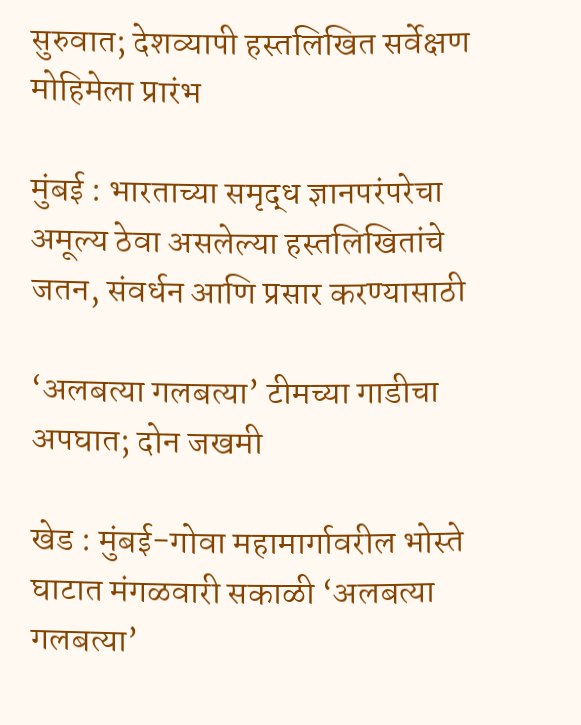सुरुवात; देशव्यापी हस्तलिखित सर्वेक्षण मोहिमेला प्रारंभ

मुंबई : भारताच्या समृद्ध ज्ञानपरंपरेचा अमूल्य ठेवा असलेल्या हस्तलिखितांचे जतन, संवर्धन आणि प्रसार करण्यासाठी

‘अलबत्या गलबत्या’ टीमच्या गाडीचा अपघात; दोन जखमी

खेड : मुंबई-गोवा महामार्गावरील भोस्ते घाटात मंगळवारी सकाळी ‘अलबत्या गलबत्या’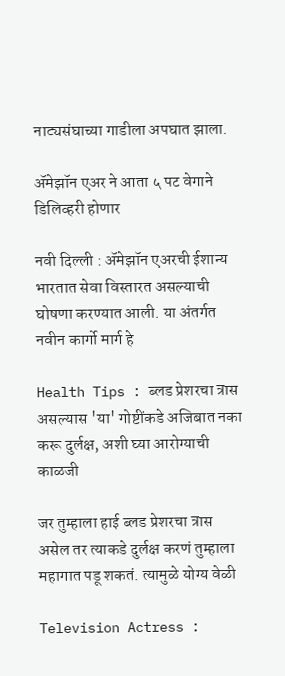नाट्यसंघाच्या गाडीला अपघात झाला.

ॲमेझॉन एअर ने आता ५ पट वेगाने डिलिव्हरी होणार

नवी दिल्ली : ॲमेझॉन एअरची ईशान्य भारतात सेवा विस्तारत असल्याची घोषणा करण्यात आली. या अंतर्गत नवीन कार्गो मार्ग हे

Health Tips : ब्लड प्रेशरचा त्रास असल्यास 'या' गोष्टींकडे अजिबात नका करू दुर्लक्ष, अशी घ्या आरोग्याची काळजी

जर तुम्हाला हाई ब्लड प्रेशरचा त्रास असेल तर त्याकडे दुर्लक्ष करणं तुम्हाला महागात पडू शकतं. त्यामुळे योग्य वेळी

Television Actress :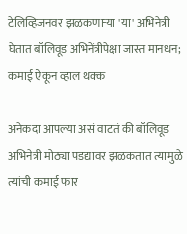टेलिव्हिजनवर झळकणाऱ्या 'या' अभिनेत्री घेतात बॉलिवूड अभिनेंत्रीपेक्षा जास्त मानधन; कमाई ऐकून व्हाल थक्क

अनेकदा आपल्या असं वाटतं की बॉलिवूड अभिनेत्री मोठ्या पडद्यावर झळकतात त्यामुळे त्यांची कमाई फार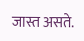जास्त असते.